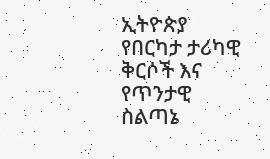ኢትዮጵያ የበርካታ ታሪካዊ ቅርሶች እና የጥንታዊ ስልጣኔ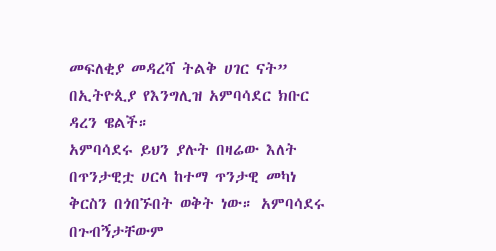መፍለቂያ መዳረሻ ትልቅ ሀገር ናት” በኢትዮጲያ የእንግሊዝ አምባሳደር ክቡር ዳረን ዌልች።
አምባሳደሩ ይህን ያሉት በዛሬው እለት በጥንታዊቷ ሀርላ ከተማ ጥንታዊ መካነ ቅርስን በጎበኙበት ወቅት ነው። አምባሳደሩ በጉብኝታቸውም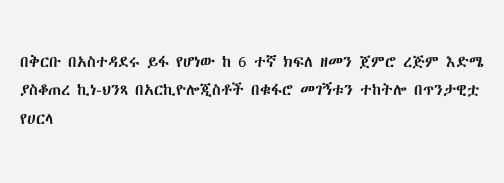በቅርቡ በአስተዳደሩ ይፋ የሆነው ከ 6 ተኛ ክፍለ ዘመን ጀምሮ ረጅም እድሜ ያስቆጠረ ኪነ-ህንጻ በአርኪዮሎጂስቶች በቁፋሮ መገኝቱን ተከትሎ በጥንታዊቷ የሀርላ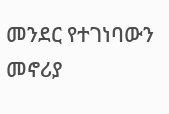መንደር የተገነባውን መኖሪያ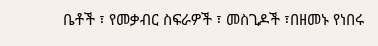ቤቶች ፣ የመቃብር ስፍራዎች ፣ መስጊዶች ፣በዘመኑ የነበሩ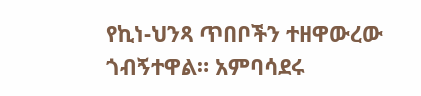የኪነ-ህንጻ ጥበቦችን ተዘዋውረው ጎብኝተዋል። አምባሳደሩ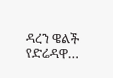ዳረን ዌልች የድሬዳዋ…